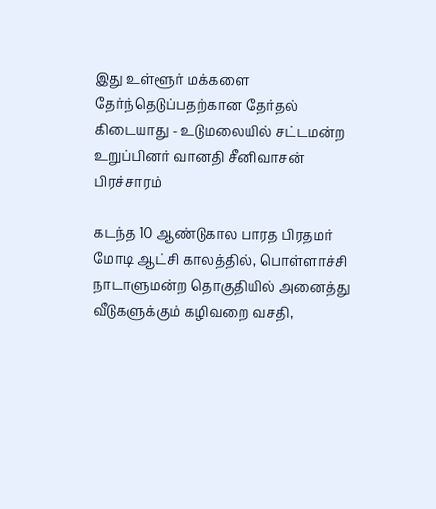இது உள்ளூர் மக்களை தேர்ந்தெடுப்பதற்கான தேர்தல் கிடையாது - உடுமலையில் சட்டமன்ற உறுப்பினர் வானதி சீனிவாசன் பிரச்சாரம்

கடந்த 10 ஆண்டுகால பாரத பிரதமர் மோடி ஆட்சி காலத்தில், பொள்ளாச்சி நாடாளுமன்ற தொகுதியில் அனைத்து வீடுகளுக்கும் கழிவறை வசதி,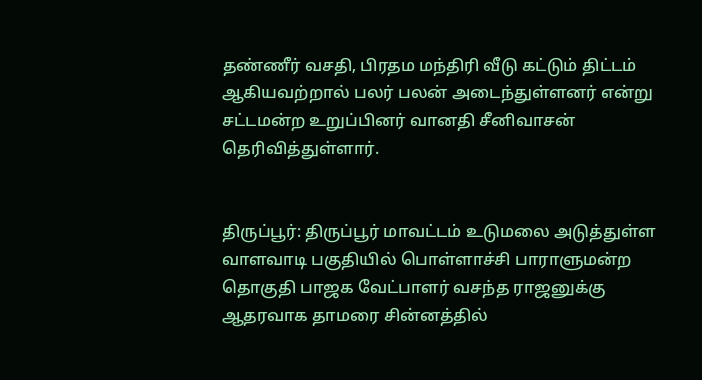தண்ணீர் வசதி, பிரதம மந்திரி வீடு கட்டும் திட்டம் ஆகியவற்றால் பலர் பலன் அடைந்துள்ளனர் என்று சட்டமன்ற உறுப்பினர் வானதி சீனிவாசன் தெரிவித்துள்ளார்.


திருப்பூர்: திருப்பூர் மாவட்டம் உடுமலை அடுத்துள்ள வாளவாடி பகுதியில் பொள்ளாச்சி பாராளுமன்ற தொகுதி பாஜக வேட்பாளர் வசந்த ராஜனுக்கு ஆதரவாக தாமரை சின்னத்தில்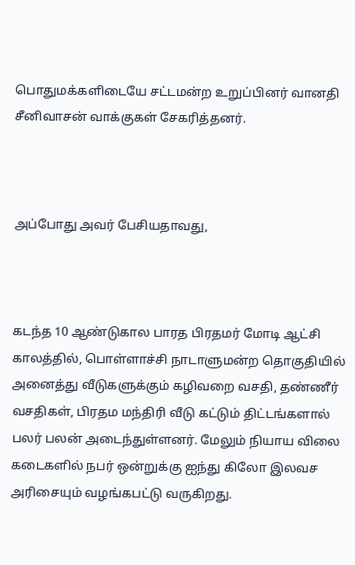பொதுமக்களிடையே சட்டமன்ற உறுப்பினர் வானதி சீனிவாசன் வாக்குகள் சேகரித்தனர்.



அப்போது அவர் பேசியதாவது,



கடந்த 10 ஆண்டுகால பாரத பிரதமர் மோடி ஆட்சி காலத்தில், பொள்ளாச்சி நாடாளுமன்ற தொகுதியில் அனைத்து வீடுகளுக்கும் கழிவறை வசதி, தண்ணீர் வசதிகள், பிரதம மந்திரி வீடு கட்டும் திட்டங்களால் பலர் பலன் அடைந்துள்ளனர். மேலும் நியாய விலை கடைகளில் நபர் ஒன்றுக்கு ஐந்து கிலோ இலவச அரிசையும் வழங்கபட்டு வருகிறது.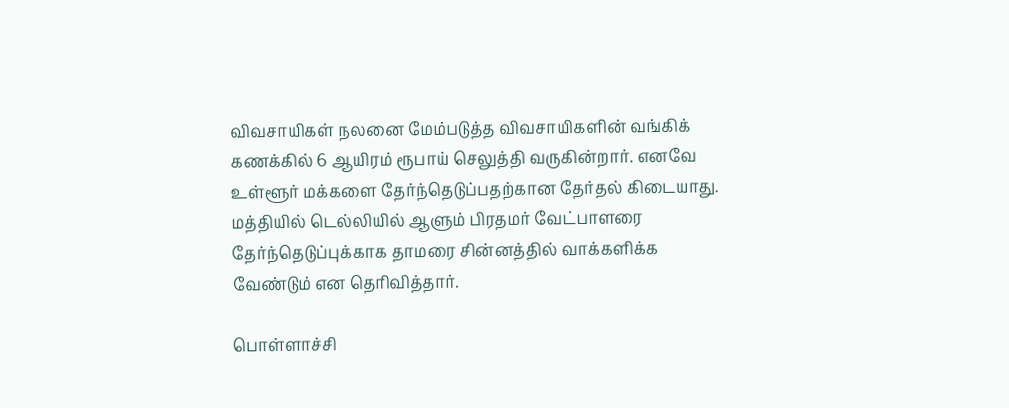விவசாயிகள் நலனை மேம்படுத்த விவசாயிகளின் வங்கிக் கணக்கில் 6 ஆயிரம் ரூபாய் செலுத்தி வருகின்றார். எனவே உள்ளூர் மக்களை தேர்ந்தெடுப்பதற்கான தேர்தல் கிடையாது. மத்தியில் டெல்லியில் ஆளும் பிரதமர் வேட்பாளரை தேர்ந்தெடுப்புக்காக தாமரை சின்னத்தில் வாக்களிக்க வேண்டும் என தெரிவித்தார்.

பொள்ளாச்சி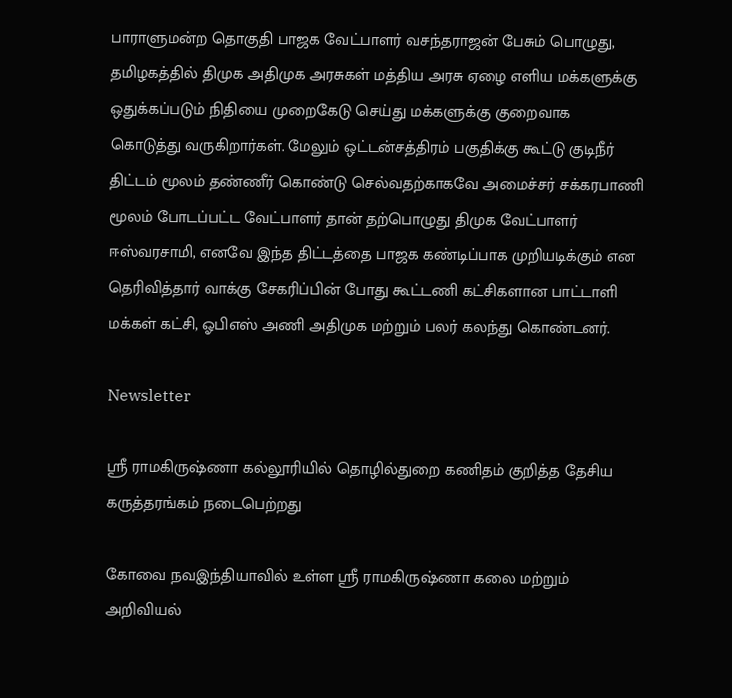பாராளுமன்ற தொகுதி பாஜக வேட்பாளர் வசந்தராஜன் பேசும் பொழுது, தமிழகத்தில் திமுக அதிமுக அரசுகள் மத்திய அரசு ஏழை எளிய மக்களுக்கு ஒதுக்கப்படும் நிதியை முறைகேடு செய்து மக்களுக்கு குறைவாக கொடுத்து வருகிறார்கள். மேலும் ஒட்டன்சத்திரம் பகுதிக்கு கூட்டு குடிநீர் திட்டம் மூலம் தண்ணீர் கொண்டு செல்வதற்காகவே அமைச்சர் சக்கரபாணி மூலம் போடப்பட்ட வேட்பாளர் தான் தற்பொழுது திமுக வேட்பாளர் ஈஸ்வரசாமி, எனவே இந்த திட்டத்தை பாஜக கண்டிப்பாக முறியடிக்கும் என தெரிவித்தார் வாக்கு சேகரிப்பின் போது கூட்டணி கட்சிகளான பாட்டாளி மக்கள் கட்சி, ஓபிஎஸ் அணி அதிமுக மற்றும் பலர் கலந்து கொண்டனர்.

Newsletter

ஸ்ரீ ராமகிருஷ்ணா கல்லூரியில் தொழில்துறை கணிதம் குறித்த தேசிய கருத்தரங்கம் நடைபெற்றது

கோவை நவஇந்தியாவில் உள்ள ஸ்ரீ ராமகிருஷ்ணா கலை மற்றும் அறிவியல்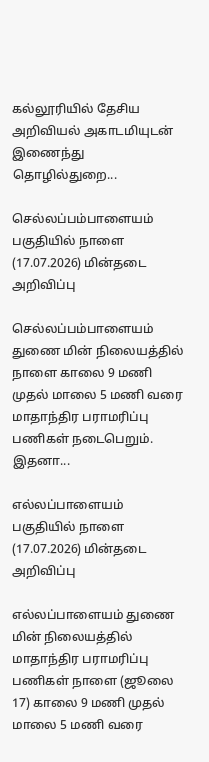கல்லூரியில் தேசிய அறிவியல் அகாடமியுடன் இணைந்து தொழில்துறை...

செல்லப்பம்பாளையம் பகுதியில் நாளை (17.07.2026) மின்தடை அறிவிப்பு

செல்லப்பம்பாளையம் துணை மின் நிலையத்தில் நாளை காலை 9 மணி முதல் மாலை 5 மணி வரை மாதாந்திர பராமரிப்பு பணிகள் நடைபெறும். இதனா...

எல்லப்பாளையம் பகுதியில் நாளை (17.07.2026) மின்தடை அறிவிப்பு

எல்லப்பாளையம் துணை மின் நிலையத்தில் மாதாந்திர பராமரிப்பு பணிகள் நாளை (ஜூலை 17) காலை 9 மணி முதல் மாலை 5 மணி வரை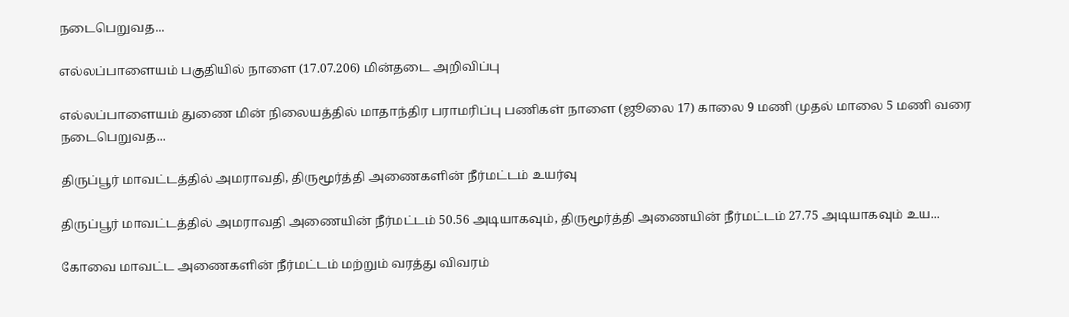நடைபெறுவத...

எல்லப்பாளையம் பகுதியில் நாளை (17.07.206) மின்தடை அறிவிப்பு

எல்லப்பாளையம் துணை மின் நிலையத்தில் மாதாந்திர பராமரிப்பு பணிகள் நாளை (ஜூலை 17) காலை 9 மணி முதல் மாலை 5 மணி வரை நடைபெறுவத...

திருப்பூர் மாவட்டத்தில் அமராவதி, திருமூர்த்தி அணைகளின் நீர்மட்டம் உயர்வு

திருப்பூர் மாவட்டத்தில் அமராவதி அணையின் நீர்மட்டம் 50.56 அடியாகவும், திருமூர்த்தி அணையின் நீர்மட்டம் 27.75 அடியாகவும் உய...

கோவை மாவட்ட அணைகளின் நீர்மட்டம் மற்றும் வரத்து விவரம்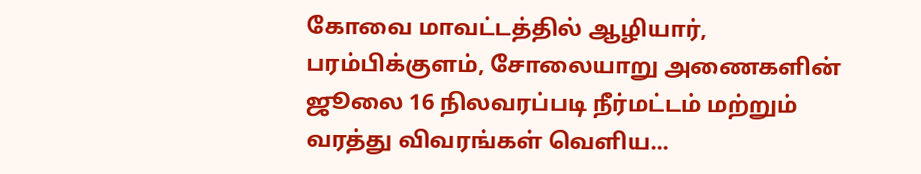கோவை மாவட்டத்தில் ஆழியார், பரம்பிக்குளம், சோலையாறு அணைகளின் ஜூலை 16 நிலவரப்படி நீர்மட்டம் மற்றும் வரத்து விவரங்கள் வெளிய...